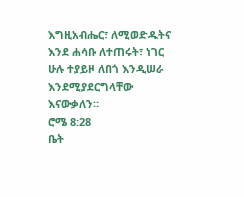እግዚአብሔር፣ ለሚወድዱትና እንደ ሐሳቡ ለተጠሩት፣ ነገር ሁሉ ተያይዞ ለበጎ እንዲሠራ እንደሚያደርግላቸው እናውቃለን።
ሮሜ 8:28
ቤት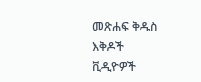መጽሐፍ ቅዱስ
እቅዶች
ቪዲዮዎች